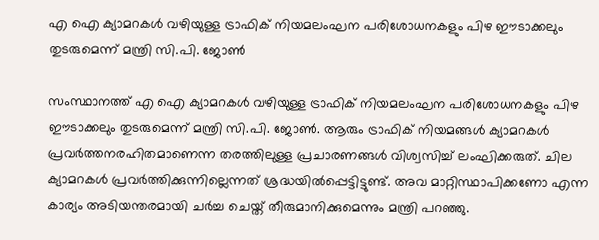എ ഐ ക്യാമറകൾ വഴിയുള്ള ട്രാഫിക് നിയമലംഘന പരിശോധനകളും പിഴ ഈടാക്കലും തുടരുമെന്ന് മന്ത്രി സി.പി. ജോൺ

സംസ്ഥാനത്ത് എ ഐ ക്യാമറകൾ വഴിയുള്ള ട്രാഫിക് നിയമലംഘന പരിശോധനകളും പിഴ ഈടാക്കലും തുടരുമെന്ന് മന്ത്രി സി.പി. ജോൺ. ആരും ട്രാഫിക് നിയമങ്ങൾ ക്യാമറകൾ പ്രവർത്തനരഹിതമാണെന്ന തരത്തിലുള്ള പ്രചാരണങ്ങൾ വിശ്വസിച്ച് ലംഘിക്കരുത്. ചില ക്യാമറകൾ പ്രവർത്തിക്കുന്നില്ലെന്നത് ശ്രദ്ധയിൽപ്പെട്ടിട്ടുണ്ട്. അവ മാറ്റിസ്ഥാപിക്കണോ എന്ന കാര്യം അടിയന്തരമായി ചർച്ച ചെയ്ത് തീരുമാനിക്കുമെന്നും മന്ത്രി പറഞ്ഞു.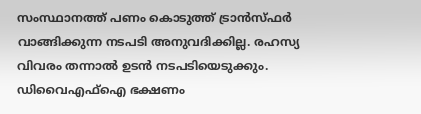സംസ്ഥാനത്ത് പണം കൊടുത്ത് ട്രാൻസ്ഫർ വാങ്ങിക്കുന്ന നടപടി അനുവദിക്കില്ല. രഹസ്യ വിവരം തന്നാൽ ഉടൻ നടപടിയെടുക്കും. ഡിവൈഎഫ്ഐ ഭക്ഷണം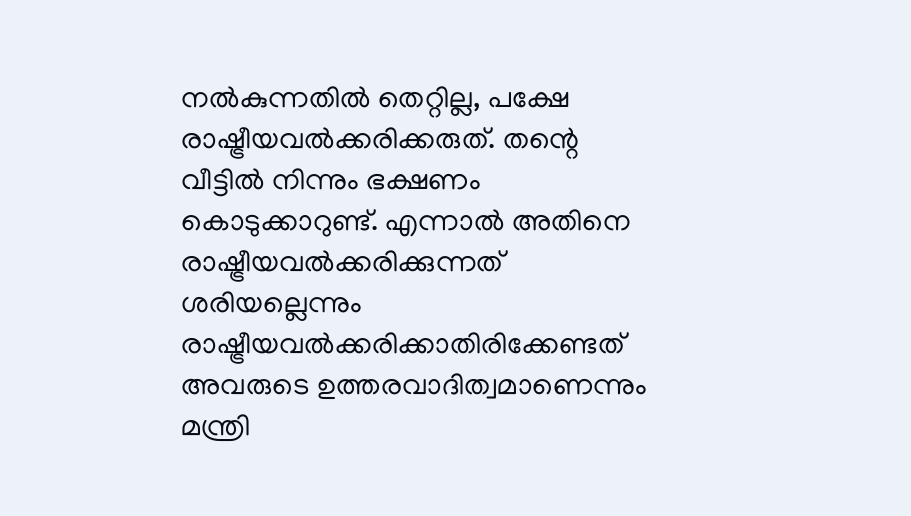നൽകുന്നതിൽ തെറ്റില്ല, പക്ഷേ രാഷ്ട്രീയവൽക്കരിക്കരുത്. തന്റെ വീട്ടിൽ നിന്നും ഭക്ഷണം കൊടുക്കാറുണ്ട്. എന്നാൽ അതിനെ രാഷ്ട്രീയവൽക്കരിക്കുന്നത് ശരിയല്ലെന്നും രാഷ്ട്രീയവൽക്കരിക്കാതിരിക്കേണ്ടത് അവരുടെ ഉത്തരവാദിത്വമാണെന്നും മന്ത്രി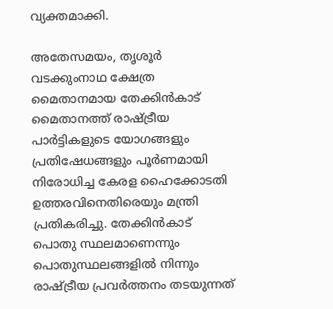വ്യക്തമാക്കി.

അതേസമയം, തൃശൂർ വടക്കുംനാഥ ക്ഷേത്ര മൈതാനമായ തേക്കിൻകാട് മൈതാനത്ത് രാഷ്ട്രീയ പാർട്ടികളുടെ യോഗങ്ങളും പ്രതിഷേധങ്ങളും പൂർണമായി നിരോധിച്ച കേരള ഹൈക്കോടതി ഉത്തരവിനെതിരെയും മന്ത്രി പ്രതികരിച്ചു. തേക്കിൻകാട് പൊതു സ്ഥലമാണെന്നും പൊതുസ്ഥലങ്ങളിൽ നിന്നും രാഷ്ട്രീയ പ്രവർത്തനം തടയുന്നത്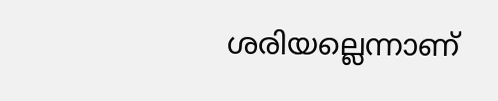ശരിയല്ലെന്നാണ്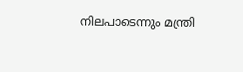നിലപാടെന്നും മന്ത്രി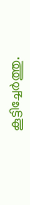കൂട്ടിച്ചേർത്തു.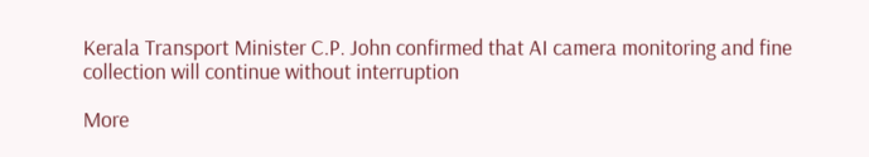Kerala Transport Minister C.P. John confirmed that AI camera monitoring and fine collection will continue without interruption

More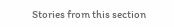Stories from this section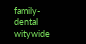family-dental
witywide